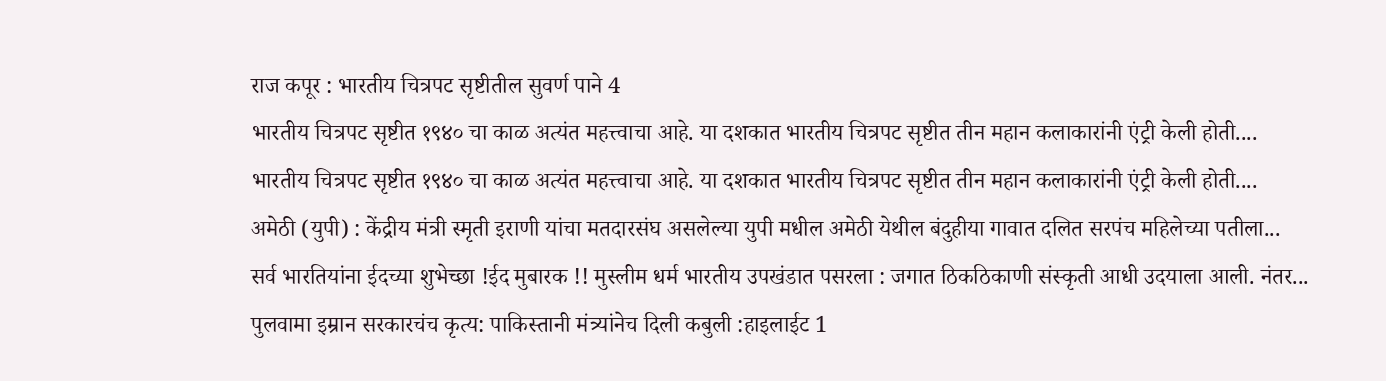राज कपूर : भारतीय चित्रपट सृष्टीतील सुवर्ण पाने 4
भारतीय चित्रपट सृष्टीत १९४० चा काळ अत्यंत महत्त्वाचा आहे. या दशकात भारतीय चित्रपट सृष्टीत तीन महान कलाकारांनी एंट्री केली होती....
भारतीय चित्रपट सृष्टीत १९४० चा काळ अत्यंत महत्त्वाचा आहे. या दशकात भारतीय चित्रपट सृष्टीत तीन महान कलाकारांनी एंट्री केली होती....
अमेठी (युपी) : केंद्रीय मंत्री स्मृती इराणी यांचा मतदारसंघ असलेल्या युपी मधील अमेठी येथील बंदुहीया गावात दलित सरपंच महिलेच्या पतीला...
सर्व भारतियांना ईदच्या शुभेच्छा !ईद मुबारक !! मुस्लीम धर्म भारतीय उपखंडात पसरला : जगात ठिकठिकाणी संस्कृती आधी उदयाला आली. नंतर...
पुलवामा इम्रान सरकारचंच कृत्य: पाकिस्तानी मंत्र्यांनेच दिली कबुली :हाइलाईट 1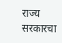राज्य सरकारचा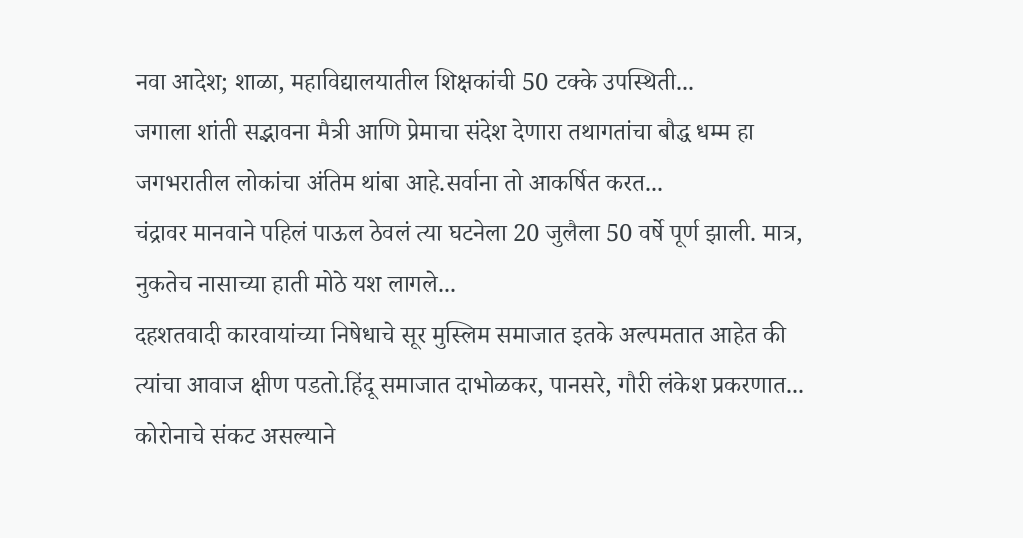नवा आदेश; शाळा, महाविद्यालयातील शिक्षकांची 50 टक्के उपस्थिती...
जगाला शांती सद्भावना मैत्री आणि प्रेमाचा संदेश देणारा तथागतांचा बौद्ध धम्म हा जगभरातील लोकांचा अंतिम थांबा आहे.सर्वाना तो आकर्षित करत...
चंद्रावर मानवाने पहिलं पाऊल ठेवलं त्या घटनेला 20 जुलैला 50 वर्षे पूर्ण झाली. मात्र, नुकतेच नासाच्या हाती मोठे यश लागले...
दहशतवादी कारवायांच्या निषेधाचे सूर मुस्लिम समाजात इतके अल्पमतात आहेत की त्यांचा आवाज क्षीण पडतो.हिंदू समाजात दाभोळकर, पानसरे, गौरी लंकेश प्रकरणात...
कोरोनाचे संकट असल्याने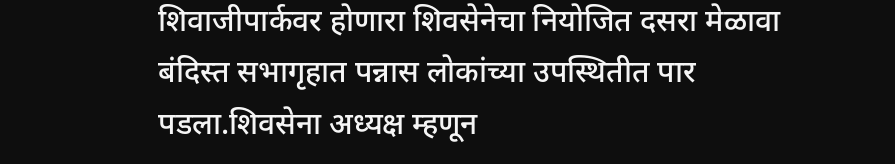शिवाजीपार्कवर होणारा शिवसेनेचा नियोजित दसरा मेळावा बंदिस्त सभागृहात पन्नास लोकांच्या उपस्थितीत पार पडला.शिवसेना अध्यक्ष म्हणून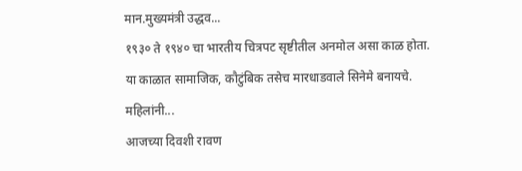मान.मुख्यमंत्री उद्धव...
१९३० ते १९४० चा भारतीय चित्रपट सृष्टीतील अनमोल असा काळ होता. या काळात सामाजिक, कौटुंबिक तसेच मारधाडवाले सिनेमे बनायचे. महिलांनी...
आजच्या दिवशी रावण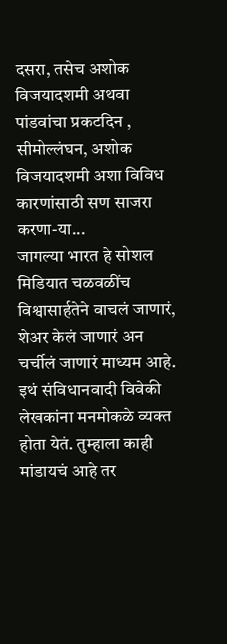दसरा, तसेच अशोक विजयादशमी अथवा पांडवांचा प्रकटदिन , सीमोल्लंघन, अशोक विजयादशमी अशा विविध कारणांसाठी सण साजरा करणा-या...
जागल्या भारत हे सोशल मिडियात चळवळींच विश्वासार्हतेने वाचलं जाणारं, शेअर केलं जाणारं अन चर्चीलं जाणारं माध्यम आहे.
इथं संविधानवादी विवेकी लेखकांना मनमोकळे व्यक्त होता येतं. तुम्हाला काही मांडायचं आहे तर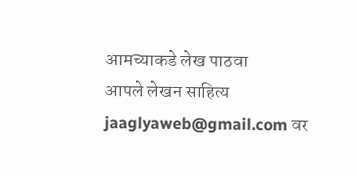आमच्याकडे लेख पाठवा
आपले लेखन साहित्य jaaglyaweb@gmail.com वर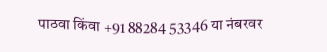पाठवा किंवा +91 88284 53346 या नंबरवर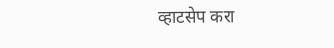व्हाटसेप करा